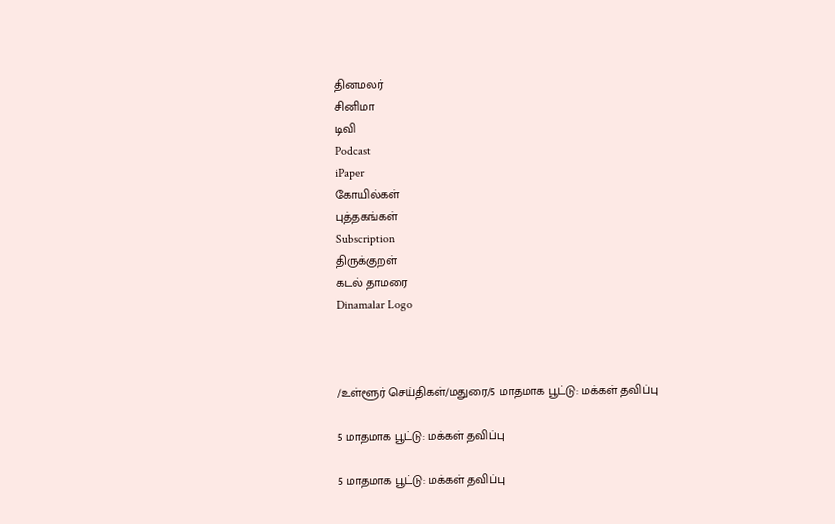தினமலர்
சினிமா
டிவி
Podcast
iPaper
கோயில்கள்
புத்தகங்கள்
Subscription
திருக்குறள்
கடல் தாமரை
Dinamalar Logo



/உள்ளூர் செய்திகள்/மதுரை/5 மாதமாக பூட்டு: மக்கள் தவிப்பு

5 மாதமாக பூட்டு: மக்கள் தவிப்பு

5 மாதமாக பூட்டு: மக்கள் தவிப்பு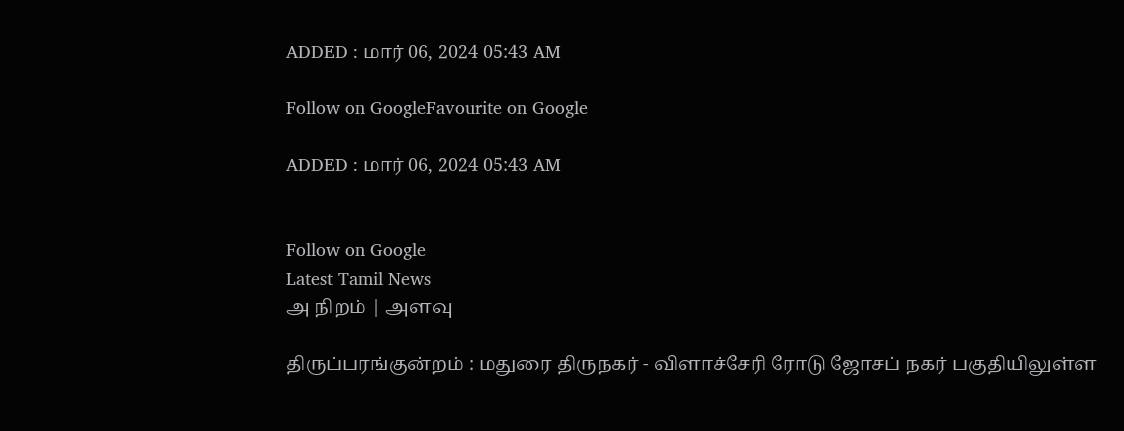ADDED : மார் 06, 2024 05:43 AM

Follow on GoogleFavourite on Google

ADDED : மார் 06, 2024 05:43 AM


Follow on Google
Latest Tamil News
அ நிறம் | அளவு

திருப்பரங்குன்றம் : மதுரை திருநகர் - விளாச்சேரி ரோடு ஜோசப் நகர் பகுதியிலுள்ள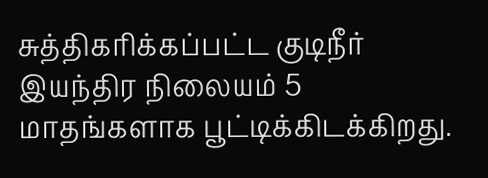சுத்திகரிக்கப்பட்ட குடிநீர் இயந்திர நிலையம் 5 மாதங்களாக பூட்டிக்கிடக்கிறது.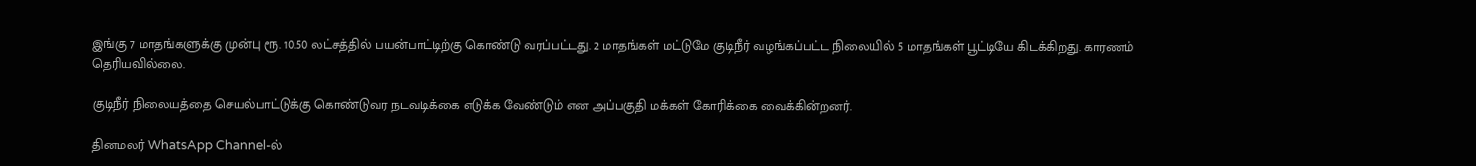இங்கு 7 மாதங்களுக்கு முன்பு ரூ. 10.50 லட்சத்தில் பயன்பாட்டிற்கு கொண்டு வரப்பட்டது. 2 மாதங்கள் மட்டுமே குடிநீர் வழங்கப்பட்ட நிலையில் 5 மாதங்கள் பூட்டியே கிடக்கிறது. காரணம் தெரியவில்லை.

குடிநீர் நிலையத்தை செயல்பாட்டுக்கு கொண்டுவர நடவடிக்கை எடுக்க வேண்டும் என அப்பகுதி மக்கள் கோரிக்கை வைக்கின்றனர்.

தினமலர் WhatsApp Channel-ல்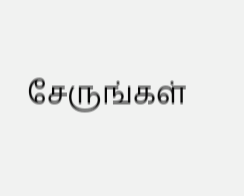சேருங்கள்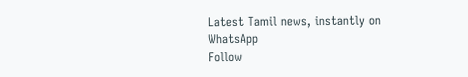Latest Tamil news, instantly on WhatsApp
Follow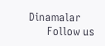Dinamalar
      Follow us